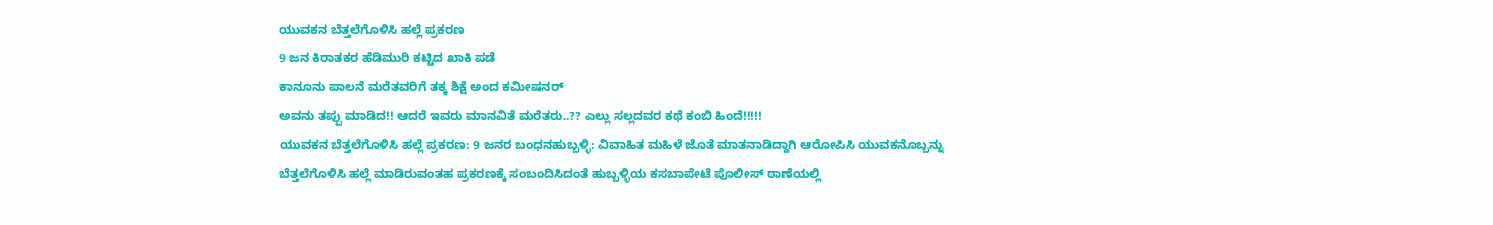ಯುವಕನ ಬೆತ್ತಲೆಗೊಳಿಸಿ ಹಲ್ಲೆ ಪ್ರಕರಣ
9 ಜನ ಕಿರಾತಕರ ಹೆಡಿಮುರಿ ಕಟ್ಟಿದ ಖಾಕಿ ಪಡೆ
ಕಾನೂನು ಪಾಲನೆ ಮರೆತವರಿಗೆ ತಕ್ಕ ಶಿಕ್ಷೆ ಅಂದ ಕಮೀಷನರ್
ಅವನು ತಪ್ಪು ಮಾಡಿದ!! ಆದರೆ ಇವರು ಮಾನವಿತೆ ಮರೆತರು..?? ಎಲ್ಲು ಸಲ್ಲದವರ ಕಥೆ ಕಂಬಿ ಹಿಂದೆ!!!!!
ಯುವಕನ ಬೆತ್ತಲೆಗೊಳಿಸಿ ಹಲ್ಲೆ ಪ್ರಕರಣ: 9 ಜನರ ಬಂಧನಹುಬ್ಬಳ್ಳಿ: ವಿವಾಹಿತ ಮಹಿಳೆ ಜೊತೆ ಮಾತನಾಡಿದ್ದಾಗಿ ಆರೋಪಿಸಿ ಯುವಕನೊಬ್ಬನ್ನು ಬೆತ್ತಲೆಗೊಳಿಸಿ ಹಲ್ಲೆ ಮಾಡಿರುವಂತಹ ಪ್ರಕರಣಕ್ಕೆ ಸಂಬಂದಿಸಿದಂತೆ ಹುಬ್ಬಳ್ಳಿಯ ಕಸಬಾಪೇಟೆ ಪೊಲೀಸ್ ಠಾಣೆಯಲ್ಲಿ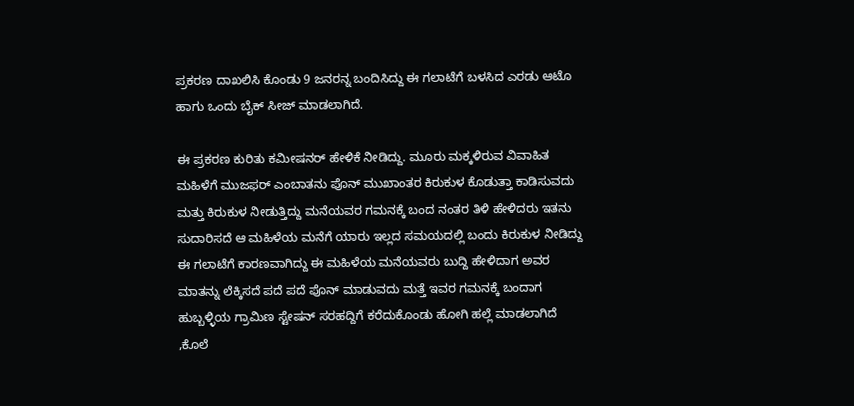ಪ್ರಕರಣ ದಾಖಲಿಸಿ ಕೊಂಡು 9 ಜನರನ್ನ ಬಂದಿಸಿದ್ದು ಈ ಗಲಾಟೆಗೆ ಬಳಸಿದ ಎರಡು ಆಟೊ ಹಾಗು ಒಂದು ಬೈಕ್ ಸೀಜ್ ಮಾಡಲಾಗಿದೆ.

ಈ ಪ್ರಕರಣ ಕುರಿತು ಕಮೀಷನರ್ ಹೇಳಿಕೆ ನೀಡಿದ್ದು. ಮೂರು ಮಕ್ಕಳಿರುವ ವಿವಾಹಿತ ಮಹಿಳೆಗೆ ಮುಜಫರ್ ಎಂಬಾತನು ಪೊನ್ ಮುಖಾಂತರ ಕಿರುಕುಳ ಕೊಡುತ್ತಾ ಕಾಡಿಸುವದು ಮತ್ತು ಕಿರುಕುಳ ನೀಡುತ್ತಿದ್ದು ಮನೆಯವರ ಗಮನಕ್ಕೆ ಬಂದ ನಂತರ ತಿಳಿ ಹೇಳಿದರು ಇತನು ಸುದಾರಿಸದೆ ಆ ಮಹಿಳೆಯ ಮನೆಗೆ ಯಾರು ಇಲ್ಲದ ಸಮಯದಲ್ಲಿ ಬಂದು ಕಿರುಕುಳ ನೀಡಿದ್ದು ಈ ಗಲಾಟೆಗೆ ಕಾರಣವಾಗಿದ್ದು ಈ ಮಹಿಳೆಯ ಮನೆಯವರು ಬುದ್ದಿ ಹೇಳಿದಾಗ ಅವರ ಮಾತನ್ನು ಲೆಕ್ಕಿಸದೆ ಪದೆ ಪದೆ ಪೊನ್ ಮಾಡುವದು ಮತ್ತೆ ಇವರ ಗಮನಕ್ಕೆ ಬಂದಾಗ ಹುಬ್ಬಳ್ಳಿಯ ಗ್ರಾಮಿಣ ಸ್ಟೇಷನ್ ಸರಹದ್ದಿಗೆ ಕರೆದುಕೊಂಡು ಹೋಗಿ ಹಲ್ಲೆ ಮಾಡಲಾಗಿದೆ ,ಕೊಲೆ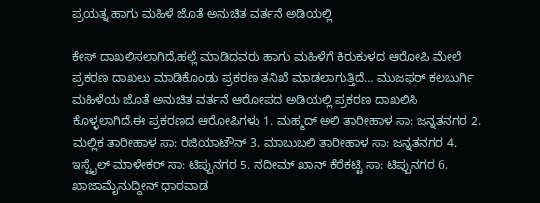ಪ್ರಯತ್ನ ಹಾಗು ಮಹಿಳೆ ಜೊತೆ ಅನುಚಿತ ವರ್ತನೆ ಅಡಿಯಲ್ಲಿ

ಕೇಸ್ ದಾಖಲಿಸಲಾಗಿದೆ,ಹಲ್ಲೆ ಮಾಡಿದವರು ಹಾಗು ಮಹಿಳೆಗೆ ಕಿರುಕುಳದ ಆರೋಪಿ ಮೇಲೆ ಪ್ರಕರಣ ದಾಖಲು ಮಾಡಿಕೊಂಡು ಪ್ರಕರಣ ತನಿಖೆ ಮಾಡಲಾಗುತ್ತಿದೆ… ಮುಜಫರ್ ಕಲಬುರ್ಗಿ ಮಹಿಳೆಯ ಜೊತೆ ಅನುಚಿತ ವರ್ತನೆ ಆರೋಪದ ಅಡಿಯಲ್ಲಿ ಪ್ರಕರಣ ದಾಖಲಿಸಿ ಕೊಳ್ಳಲಾಗಿದೆ.ಈ ಪ್ರಕರಣದ ಆರೋಪಿಗಳು 1. ಮಹ್ಮದ್ ಅಲಿ ತಾರೀಹಾಳ ಸಾ: ಜನ್ನತನಗರ 2. ಮಲ್ಲಿಕ ತಾರೀಹಾಳ ಸಾ: ರಜಿಯಾಟೌನ್ 3. ಮಾಬುಬಲಿ ತಾರೀಹಾಳ ಸಾ: ಜನ್ನತನಗರ 4. ಇಸ್ಟೈಲ್ ಮಾಳೇಕರ್ ಸಾ: ಟಿಪ್ಪುನಗರ 5. ನದೀಮ್ ಖಾನ್ ಕೆರೆಕಟ್ಟಿ ಸಾ: ಟಿಪ್ಪುನಗರ 6. ಖಾಜಾಮೈನುದ್ದೀನ್ ಧಾರವಾಡ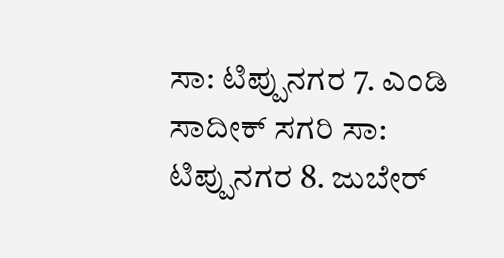ಸಾ: ಟಿಪ್ಪುನಗರ 7. ಎಂಡಿ ಸಾದೀಕ್ ಸಗರಿ ಸಾ: ಟಿಪ್ಪುನಗರ 8. ಜುಬೇರ್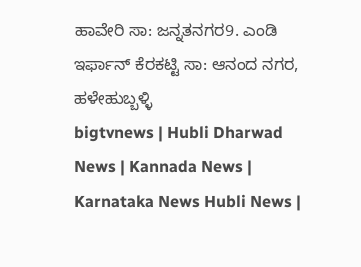ಹಾವೇರಿ ಸಾ: ಜನ್ನತನಗರ9. ಎಂಡಿ ಇರ್ಫಾನ್ ಕೆರಕಟ್ಟಿ ಸಾ: ಆನಂದ ನಗರ, ಹಳೇಹುಬ್ಬಳ್ಳಿ
bigtvnews | Hubli Dharwad News | Kannada News | Karnataka News Hubli News |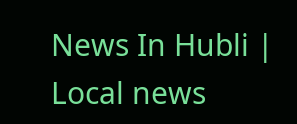News In Hubli | Local news